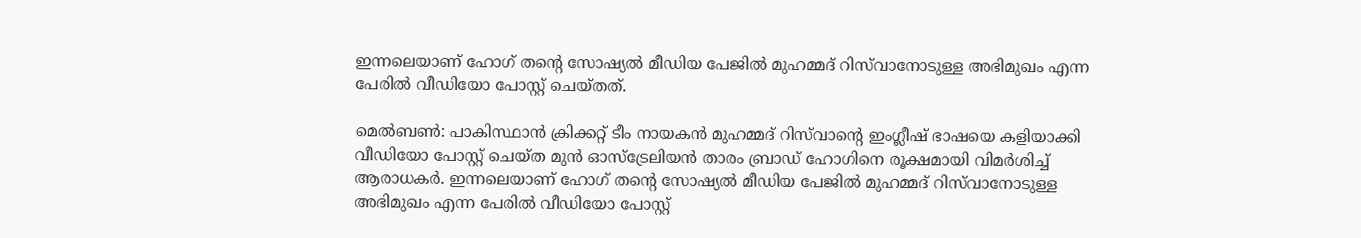ഇന്നലെയാണ് ഹോഗ് തന്‍റെ സോഷ്യല്‍ മീഡിയ പേജില്‍ മുഹമ്മദ് റിസ്‌വാനോടുള്ള അഭിമുഖം എന്ന പേരില്‍ വീഡിയോ പോസ്റ്റ് ചെയ്തത്.

മെല്‍ബണ്‍: പാകിസ്ഥാന്‍ ക്രിക്കറ്റ് ടീം നായകന്‍ മുഹമ്മദ് റിസ്‌വാന്‍റെ ഇംഗ്ലീഷ് ഭാഷയെ കളിയാക്കി വീഡിയോ പോസ്റ്റ് ചെയ്ത മുന്‍ ഓസ്ട്രേലിയന്‍ താരം ബ്രാഡ് ഹോഗിനെ രൂക്ഷമായി വിമര്‍ശിച്ച് ആരാധകര്‍. ഇന്നലെയാണ് ഹോഗ് തന്‍റെ സോഷ്യല്‍ മീഡിയ പേജില്‍ മുഹമ്മദ് റിസ്‌വാനോടുള്ള അഭിമുഖം എന്ന പേരില്‍ വീഡിയോ പോസ്റ്റ്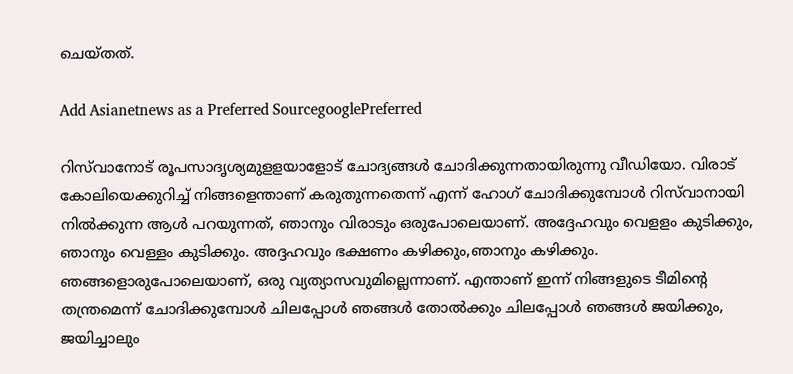ചെയ്തത്.

Add Asianetnews as a Preferred SourcegooglePreferred

റിസ്‌വാനോട് രൂപസാദൃശ്യമുളളയാളോട് ചോദ്യങ്ങള്‍ ചോദിക്കുന്നതായിരുന്നു വീഡിയോ. വിരാട് കോലിയെക്കുറിച്ച് നിങ്ങളെന്താണ് കരുതുന്നതെന്ന് എന്ന് ഹോഗ് ചോദിക്കുമ്പോള്‍ റിസ്‌വാനായി നില്‍ക്കുന്ന ആള്‍ പറയുന്നത്, ഞാനും വിരാടും ഒരുപോലെയാണ്. അദ്ദേഹവും വെളളം കുടിക്കും, ഞാനും വെള്ളം കുടിക്കും. അദ്ദഹവും ഭക്ഷണം കഴിക്കും,ഞാനും കഴിക്കും. ഞങ്ങളൊരുപോലെയാണ്, ഒരു വ്യത്യാസവുമില്ലെന്നാണ്. എന്താണ് ഇന്ന് നിങ്ങളുടെ ടീമിന്‍റെ തന്ത്രമെന്ന് ചോദിക്കുമ്പോള്‍ ചിലപ്പോള്‍ ഞങ്ങള്‍ തോല്‍ക്കും ചിലപ്പോൾ ഞങ്ങള്‍ ജയിക്കും, ജയിച്ചാലും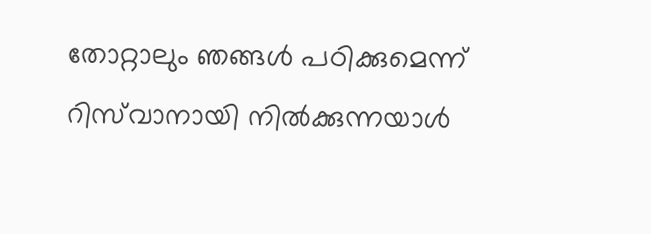തോറ്റാലും ഞങ്ങള്‍ പഠിക്കുമെന്ന് റിസ്‌വാനായി നില്‍ക്കുന്നയാൾ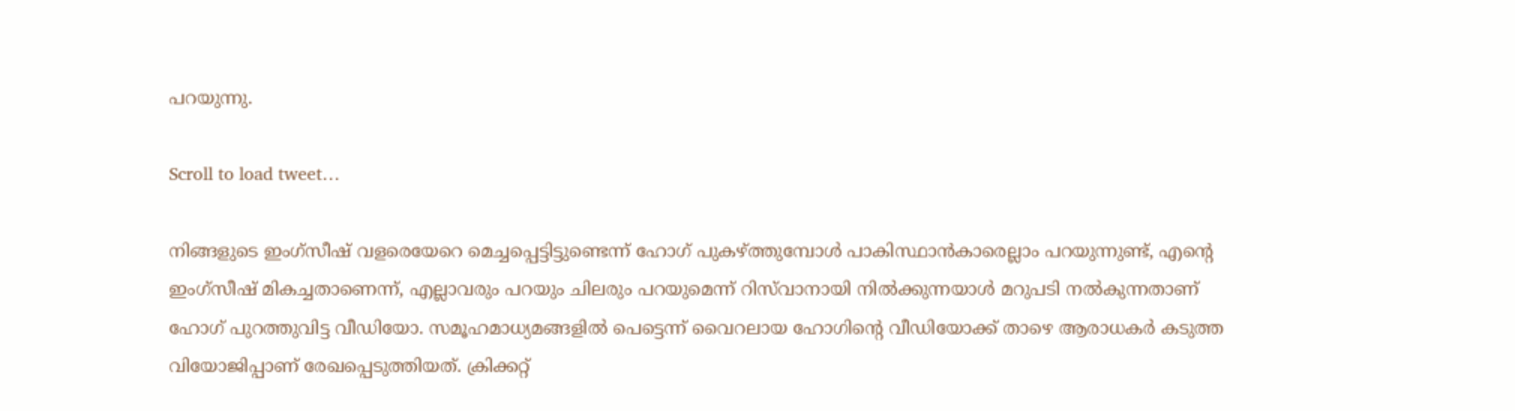പറയുന്നു.

Scroll to load tweet…

നിങ്ങളുടെ ഇംഗ്സീഷ് വളരെയേറെ മെച്ചപ്പെട്ടിട്ടുണ്ടെന്ന് ഹോഗ് പുകഴ്ത്തുമ്പോള്‍ പാകിസ്ഥാന്‍കാരെല്ലാം പറയുന്നുണ്ട്, എന്‍റെ ഇംഗ്സീഷ് മികച്ചതാണെന്ന്, എല്ലാവരും പറയും ചിലരും പറയുമെന്ന് റിസ്‌വാനായി നില്‍ക്കുന്നയാൾ മറുപടി നല്‍കുന്നതാണ് ഹോഗ് പുറത്തുവിട്ട വീഡിയോ. സമൂഹമാധ്യമങ്ങളില്‍ പെട്ടെന്ന് വൈറലായ ഹോഗിന്‍റെ വീഡിയോക്ക് താഴെ ആരാധകര്‍ കടുത്ത വിയോജിപ്പാണ് രേഖപ്പെടുത്തിയത്. ക്രിക്കറ്റ്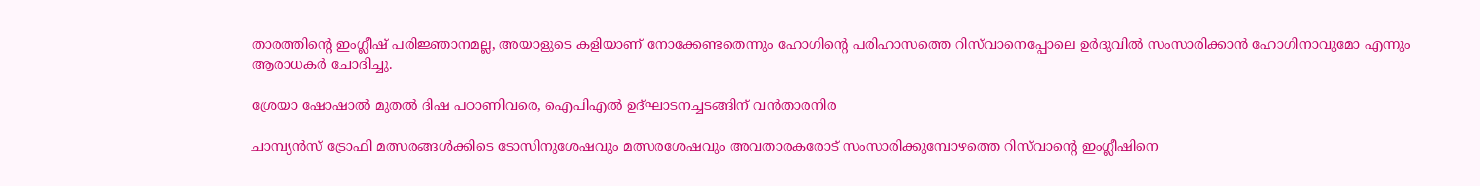താരത്തിന്‍റെ ഇംഗ്ലീഷ് പരിജ്ഞാനമല്ല, അയാളുടെ കളിയാണ് നോക്കേണ്ടതെന്നും ഹോഗിന്‍റെ പരിഹാസത്തെ റിസ്‌വാനെപ്പോലെ ഉര്‍ദുവില്‍ സംസാരിക്കാന്‍ ഹോഗിനാവുമോ എന്നും ആരാധകര്‍ ചോദിച്ചു.

ശ്രേയാ ഷോഷാല്‍ മുതല്‍ ദിഷ പഠാണിവരെ, ഐപിഎല്‍ ഉദ്ഘാടനച്ചടങ്ങിന് വന്‍താരനിര

ചാമ്പ്യൻസ് ട്രോഫി മത്സരങ്ങള്‍ക്കിടെ ടോസിനുശേഷവും മത്സരശേഷവും അവതാരകരോട് സംസാരിക്കുമ്പോഴത്തെ റിസ്‌വാന്‍റെ ഇംഗ്ലീഷിനെ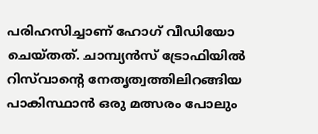പരിഹസിച്ചാണ് ഹോഗ് വീഡിയോ ചെയ്തത്. ചാമ്പ്യൻസ് ട്രോഫിയില്‍ റിസ്‌വാന്‍റെ നേതൃത്വത്തിലിറങ്ങിയ പാകിസ്ഥാന്‍ ഒരു മത്സരം പോലും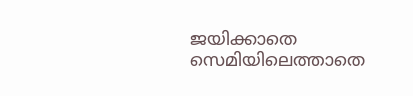ജയിക്കാതെ സെമിയിലെത്താതെ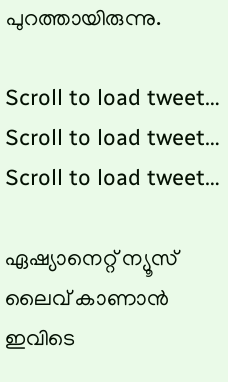പുറത്തായിരുന്നു.

Scroll to load tweet…
Scroll to load tweet…
Scroll to load tweet…

ഏഷ്യാനെറ്റ് ന്യൂസ് ലൈവ് കാണാന്‍ ഇവിടെ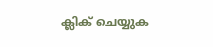ക്ലിക് ചെയ്യുക